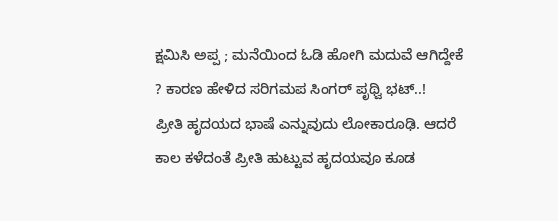ಕ್ಷಮಿಸಿ ಅಪ್ಪ ; ಮನೆಯಿಂದ ಓಡಿ ಹೋಗಿ ಮದುವೆ ಆಗಿದ್ದೇಕೆ ? ಕಾರಣ ಹೇಳಿದ ಸರಿಗಮಪ ಸಿಂಗರ್ ಪೃಥ್ವಿ ಭಟ್..!
ಪ್ರೀತಿ ಹೃದಯದ ಭಾಷೆ ಎನ್ನುವುದು ಲೋಕಾರೂಢಿ. ಆದರೆ ಕಾಲ ಕಳೆದಂತೆ ಪ್ರೀತಿ ಹುಟ್ಟುವ ಹೃದಯವೂ ಕೂಡ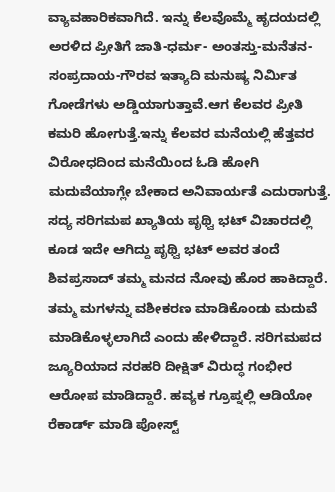ವ್ಯಾವಹಾರಿಕವಾಗಿದೆ. ಇನ್ನು ಕೆಲವೊಮ್ಮೆ ಹೃದಯದಲ್ಲಿ ಅರಳಿದ ಪ್ರೀತಿಗೆ ಜಾತಿ-ಧರ್ಮ- ಅಂತಸ್ತು-ಮನೆತನ- ಸಂಪ್ರದಾಯ-ಗೌರವ ಇತ್ಯಾದಿ ಮನುಷ್ಯ ನಿರ್ಮಿತ ಗೋಡೆಗಳು ಅಡ್ಡಿಯಾಗುತ್ತಾವೆ.ಆಗ ಕೆಲವರ ಪ್ರೀತಿ ಕಮರಿ ಹೋಗುತ್ತೆ.ಇನ್ನು ಕೆಲವರ ಮನೆಯಲ್ಲಿ ಹೆತ್ತವರ ವಿರೋಧದಿಂದ ಮನೆಯಿಂದ ಓಡಿ ಹೋಗಿ ಮದುವೆಯಾಗ್ಲೇ ಬೇಕಾದ ಅನಿವಾರ್ಯತೆ ಎದುರಾಗುತ್ತೆ.
ಸದ್ಯ ಸರಿಗಮಪ ಖ್ಯಾತಿಯ ಪೃಥ್ವಿ ಭಟ್ ವಿಚಾರದಲ್ಲಿ ಕೂಡ ಇದೇ ಆಗಿದ್ದು ಪೃಥ್ವಿ ಭಟ್ ಅವರ ತಂದೆ ಶಿವಪ್ರಸಾದ್ ತಮ್ಮ ಮನದ ನೋವು ಹೊರ ಹಾಕಿದ್ದಾರೆ. ತಮ್ಮ ಮಗಳನ್ನು ವಶೀಕರಣ ಮಾಡಿಕೊಂಡು ಮದುವೆ ಮಾಡಿಕೊಳ್ಳಲಾಗಿದೆ ಎಂದು ಹೇಳಿದ್ದಾರೆ. ಸರಿಗಮಪದ ಜ್ಯೂರಿಯಾದ ನರಹರಿ ದೀಕ್ಷಿತ್ ವಿರುದ್ಧ ಗಂಭೀರ ಆರೋಪ ಮಾಡಿದ್ದಾರೆ. ಹವ್ಯಕ ಗ್ರೂಪ್ನಲ್ಲಿ ಆಡಿಯೋ ರೆಕಾರ್ಡ್ ಮಾಡಿ ಪೋಸ್ಟ್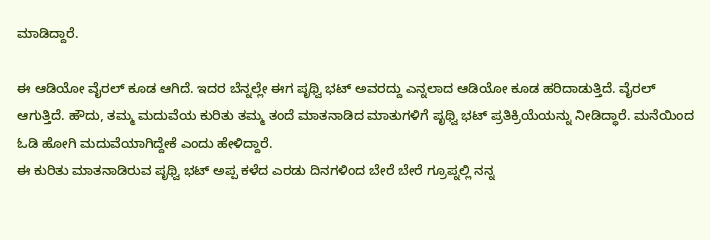ಮಾಡಿದ್ದಾರೆ.

ಈ ಆಡಿಯೋ ವೈರಲ್ ಕೂಡ ಆಗಿದೆ. ಇದರ ಬೆನ್ನಲ್ಲೇ ಈಗ ಪೃಥ್ವಿ ಭಟ್ ಅವರದ್ದು ಎನ್ನಲಾದ ಆಡಿಯೋ ಕೂಡ ಹರಿದಾಡುತ್ತಿದೆ. ವೈರಲ್ ಆಗುತ್ತಿದೆ. ಹೌದು, ತಮ್ಮ ಮದುವೆಯ ಕುರಿತು ತಮ್ಮ ತಂದೆ ಮಾತನಾಡಿದ ಮಾತುಗಳಿಗೆ ಪೃಥ್ವಿ ಭಟ್ ಪ್ರತಿಕ್ರಿಯೆಯನ್ನು ನೀಡಿದ್ಧಾರೆ. ಮನೆಯಿಂದ ಓಡಿ ಹೋಗಿ ಮದುವೆಯಾಗಿದ್ದೇಕೆ ಎಂದು ಹೇಳಿದ್ದಾರೆ.
ಈ ಕುರಿತು ಮಾತನಾಡಿರುವ ಪೃಥ್ವಿ ಭಟ್ ಅಪ್ಪ ಕಳೆದ ಎರಡು ದಿನಗಳಿಂದ ಬೇರೆ ಬೇರೆ ಗ್ರೂಪ್ನಲ್ಲಿ ನನ್ನ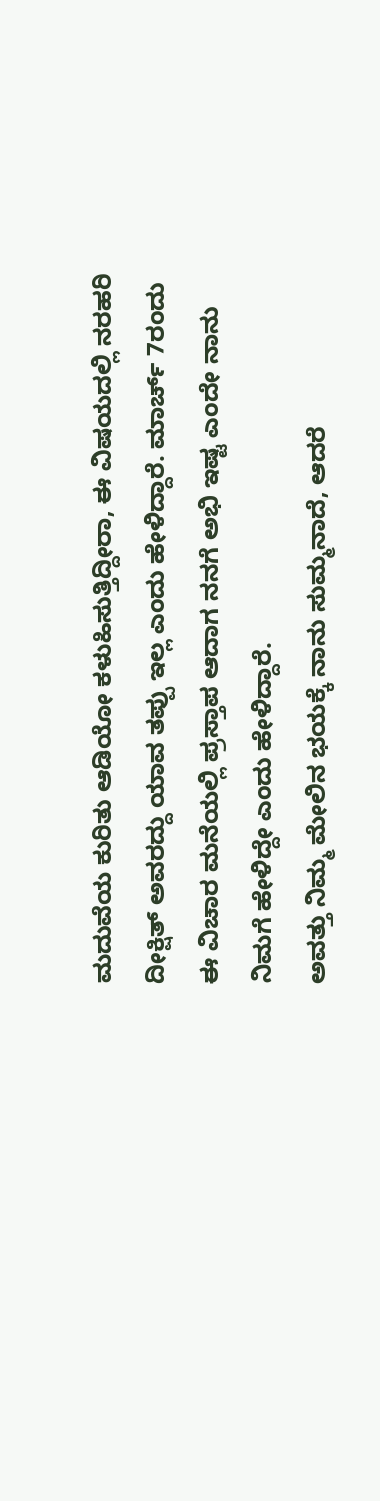ಮದುವೆಯ ಕುರಿತು ಆಡಿಯೋ ಕಳುಹಿಸುತ್ತಿದ್ದೀರಾ, ಈ ವಿಷಯದಲ್ಲಿ ನರಹರಿ ದೀಕ್ಷಿತ್ ಅವರದ್ದು ಯಾವ ತಪ್ಪು ಇಲ್ಲ ಎಂದು ಹೇಳಿದ್ದಾರೆ. ಮಾರ್ಚ್ 7ರಂದು ಈ ವಿಚಾರ ಮನೆಯಲ್ಲಿ ಪ್ರಸ್ತಾಪ ಆದಾಗ ನನಗೆ ಅಭಿ ಇಷ್ಟ ಎಂದೇ ನಾನು ನಿಮಗೆ ಹೇಳಿದ್ದೇ ಎಂದು ಹೇಳಿದ್ದಾರೆ.
ಅವತ್ತು ನಿಮ್ಮ ಮೇಲಿನ ಭಯಕ್ಕೆ ನಾನು ಸುಮ್ಮನಾದೆ, ಆದರೆ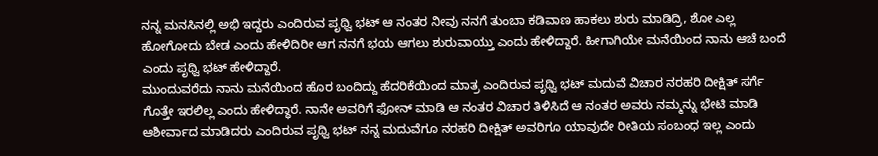ನನ್ನ ಮನಸಿನಲ್ಲಿ ಅಭಿ ಇದ್ದರು ಎಂದಿರುವ ಪೃಥ್ವಿ ಭಟ್ ಆ ನಂತರ ನೀವು ನನಗೆ ತುಂಬಾ ಕಡಿವಾಣ ಹಾಕಲು ಶುರು ಮಾಡಿದ್ರಿ, ಶೋ ಎಲ್ಲ ಹೋಗೋದು ಬೇಡ ಎಂದು ಹೇಳಿದಿರೀ ಆಗ ನನಗೆ ಭಯ ಆಗಲು ಶುರುವಾಯ್ತು ಎಂದು ಹೇಳಿದ್ದಾರೆ. ಹೀಗಾಗಿಯೇ ಮನೆಯಿಂದ ನಾನು ಆಚೆ ಬಂದೆ ಎಂದು ಪೃಥ್ವಿ ಭಟ್ ಹೇಳಿದ್ದಾರೆ.
ಮುಂದುವರೆದು ನಾನು ಮನೆಯಿಂದ ಹೊರ ಬಂದಿದ್ದು ಹೆದರಿಕೆಯಿಂದ ಮಾತ್ರ ಎಂದಿರುವ ಪೃಥ್ವಿ ಭಟ್ ಮದುವೆ ವಿಚಾರ ನರಹರಿ ದೀಕ್ಷಿತ್ ಸರ್ಗೆ ಗೊತ್ತೇ ಇರಲಿಲ್ಲ ಎಂದು ಹೇಳಿದ್ಧಾರೆ. ನಾನೇ ಅವರಿಗೆ ಫೋನ್ ಮಾಡಿ ಆ ನಂತರ ವಿಚಾರ ತಿಳಿಸಿದೆ ಆ ನಂತರ ಅವರು ನಮ್ಮನ್ನು ಭೇಟಿ ಮಾಡಿ ಆಶೀರ್ವಾದ ಮಾಡಿದರು ಎಂದಿರುವ ಪೃಥ್ವಿ ಭಟ್ ನನ್ನ ಮದುವೆಗೂ ನರಹರಿ ದೀಕ್ಷಿತ್ ಅವರಿಗೂ ಯಾವುದೇ ರೀತಿಯ ಸಂಬಂಧ ಇಲ್ಲ ಎಂದು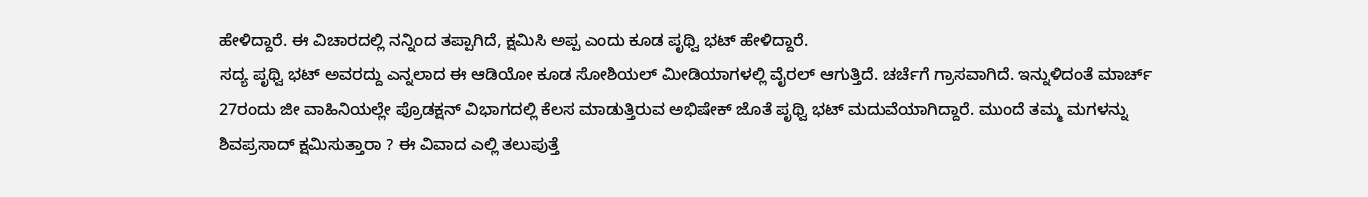ಹೇಳಿದ್ದಾರೆ. ಈ ವಿಚಾರದಲ್ಲಿ ನನ್ನಿಂದ ತಪ್ಪಾಗಿದೆ, ಕ್ಷಮಿಸಿ ಅಪ್ಪ ಎಂದು ಕೂಡ ಪೃಥ್ವಿ ಭಟ್ ಹೇಳಿದ್ದಾರೆ.
ಸದ್ಯ ಪೃಥ್ವಿ ಭಟ್ ಅವರದ್ದು ಎನ್ನಲಾದ ಈ ಆಡಿಯೋ ಕೂಡ ಸೋಶಿಯಲ್ ಮೀಡಿಯಾಗಳಲ್ಲಿ ವೈರಲ್ ಆಗುತ್ತಿದೆ. ಚರ್ಚೆಗೆ ಗ್ರಾಸವಾಗಿದೆ. ಇನ್ನುಳಿದಂತೆ ಮಾರ್ಚ್ 27ರಂದು ಜೀ ವಾಹಿನಿಯಲ್ಲೇ ಪ್ರೊಡಕ್ಷನ್ ವಿಭಾಗದಲ್ಲಿ ಕೆಲಸ ಮಾಡುತ್ತಿರುವ ಅಭಿಷೇಕ್ ಜೊತೆ ಪೃಥ್ವಿ ಭಟ್ ಮದುವೆಯಾಗಿದ್ದಾರೆ. ಮುಂದೆ ತಮ್ಮ ಮಗಳನ್ನು ಶಿವಪ್ರಸಾದ್ ಕ್ಷಮಿಸುತ್ತಾರಾ ? ಈ ವಿವಾದ ಎಲ್ಲಿ ತಲುಪುತ್ತೆ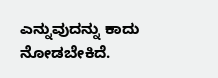ಎನ್ನುವುದನ್ನು ಕಾದು ನೋಡಬೇಕಿದೆ.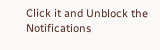Click it and Unblock the Notifications